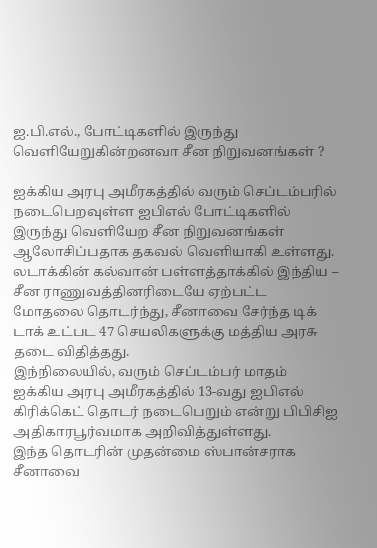ஐ.பி.எல்., போட்டிகளில் இருந்து வெளியேறுகின்றனவா சீன நிறுவனங்கள் ?

ஐக்கிய அரபு அமீரகத்தில் வரும் செப்டம்பரில் நடைபெறவுள்ள ஐபிஎல் போட்டிகளில் இருந்து வெளியேற சீன நிறுவனங்கள் ஆலோசிப்பதாக தகவல் வெளியாகி உள்ளது.
லடாக்கின் கல்வான் பள்ளத்தாக்கில் இந்திய – சீன ராணுவத்தினரிடையே ஏற்பட்ட மோதலை தொடர்ந்து, சீனாவை சேர்ந்த டிக் டாக் உட்பட 47 செயலிகளுக்கு மத்திய அரசு தடை விதித்தது.
இந்நிலையில், வரும் செப்டம்பர் மாதம் ஐக்கிய அரபு அமீரகத்தில் 13-வது ஐபிஎல் கிரிக்கெட் தொடர் நடைபெறும் என்று பிபிசிஐ அதிகாரபூர்வமாக அறிவித்துள்ளது.
இந்த தொடரின் முதன்மை ஸ்பான்சராக சீனாவை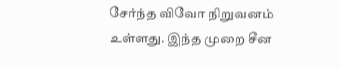சேர்ந்த விவோ நிறுவனம் உள்ளது. இந்த முறை சீன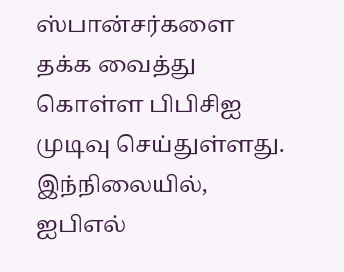ஸ்பான்சர்களை தக்க வைத்து கொள்ள பிபிசிஐ முடிவு செய்துள்ளது.
இந்நிலையில், ஐபிஎல்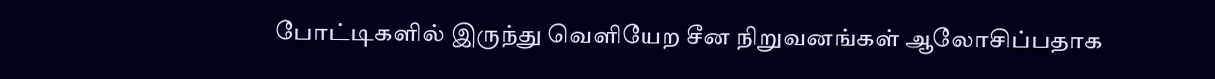போட்டிகளில் இருந்து வெளியேற சீன நிறுவனங்கள் ஆலோசிப்பதாக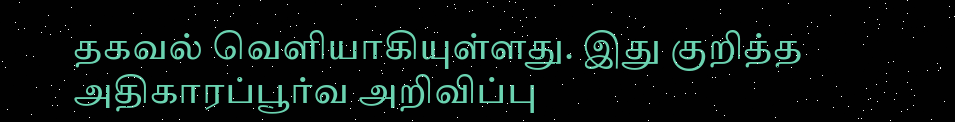தகவல் வெளியாகியுள்ளது. இது குறித்த அதிகாரப்பூர்வ அறிவிப்பு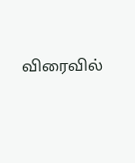விரைவில்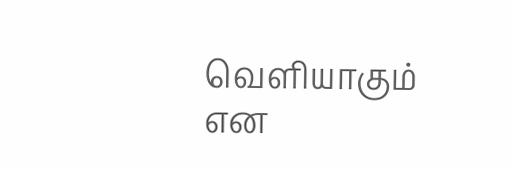வெளியாகும் என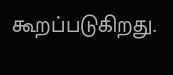கூறப்படுகிறது.